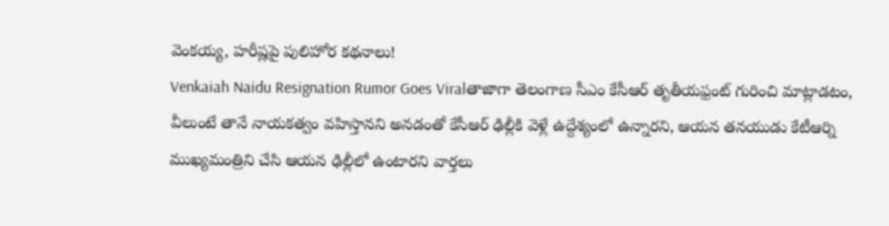వెంకయ్య, హరీష్లపై పులిహోర కథనాలు!
Venkaiah Naidu Resignation Rumor Goes Viralతాజాగా తెలంగాణ సీఎం కేసీఆర్ తృతీయఫ్రంట్ గురించి మాట్లాడటం, వీలుంటే తానే నాయకత్వం వహిస్తానని అనడంతో కేసీఆర్ ఢిల్లీకి వెళ్లే ఉద్దేశ్యంలో ఉన్నారని, ఆయన తనయుడు కేటీఆర్ని ముఖ్యమంత్రిని చేసి ఆయన ఢిల్లీలో ఉంటారని వార్తలు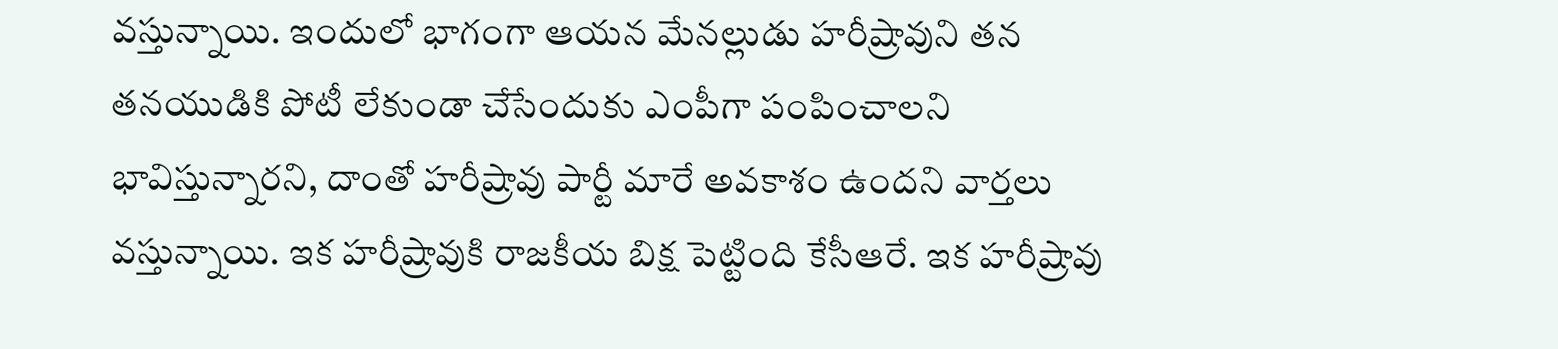వస్తున్నాయి. ఇందులో భాగంగా ఆయన మేనల్లుడు హరీష్రావుని తన తనయుడికి పోటీ లేకుండా చేసేందుకు ఎంపీగా పంపించాలని భావిస్తున్నారని, దాంతో హరీష్రావు పార్టీ మారే అవకాశం ఉందని వార్తలు వస్తున్నాయి. ఇక హరీష్రావుకి రాజకీయ బిక్ష పెట్టింది కేసీఆరే. ఇక హరీష్రావు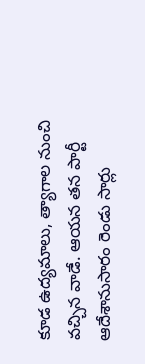కూడ ఉద్యమాలు, త్యాగాల నుంచి వచ్చిన వాడే. ఆయన తన పార్టీ ఆదేశానుసారం రెండు సార్లు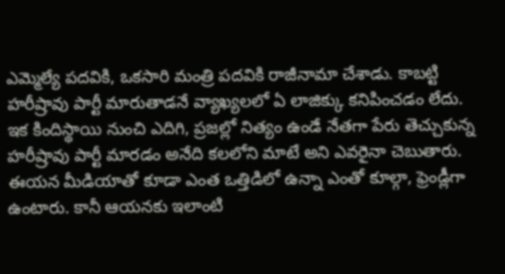ఎమ్మెల్యే పదవికి, ఒకసారి మంత్రి పదవికి రాజీనామా చేశాడు. కాబట్టి హరీష్రావు పార్టీ మారుతాడనే వ్యాఖ్యలలో ఏ లాజిక్కు కనిపించడం లేదు.
ఇక కిందిస్థాయి నుంచి ఎదిగి, ప్రజల్లో నిత్యం ఉండే నేతగా పేరు తెచ్చుకున్న హరీష్రావు పార్టీ మారడం అనేది కలలోని మాటే అని ఎవరైనా చెబుతారు. ఈయన మీడియాతో కూడా ఎంత ఒత్తిడిలో ఉన్నా ఎంతో కూల్గా, ఫ్రెండ్లీగా ఉంటారు. కానీ ఆయనకు ఇలాంటి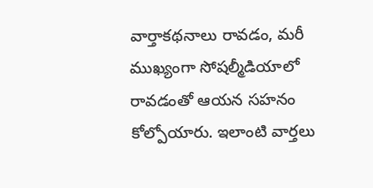వార్తాకథనాలు రావడం, మరీ ముఖ్యంగా సోషల్మీడియాలో రావడంతో ఆయన సహనం కోల్పోయారు. ఇలాంటి వార్తలు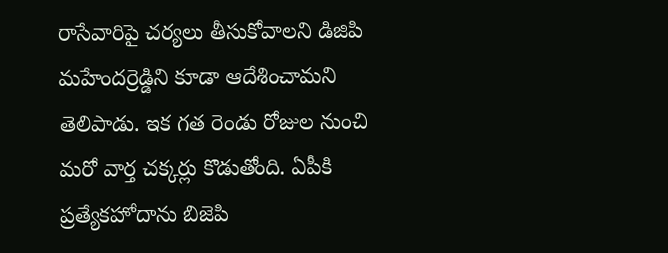రాసేవారిపై చర్యలు తీసుకోవాలని డిజిపి మహేందర్రెడ్డిని కూడా ఆదేశించామని తెలిపాడు. ఇక గత రెండు రోజుల నుంచి మరో వార్త చక్కర్లు కొడుతోంది. ఏపీకి ప్రత్యేకహోదాను బిజెపి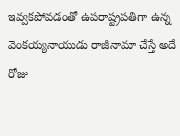ఇవ్వకపోవడంతో ఉపరాష్ట్రపతిగా ఉన్న వెంకయ్యనాయుడు రాజీనామా చేస్తే అదే రోజు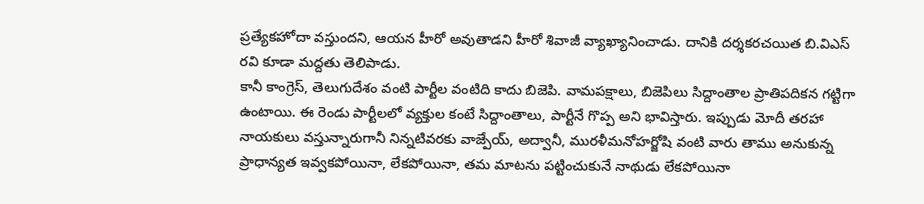ప్రత్యేకహోదా వస్తుందని, ఆయన హీరో అవుతాడని హీరో శివాజీ వ్యాఖ్యానించాడు. దానికి దర్శకరచయిత బి.విఎస్ రవి కూడా మద్దతు తెలిపాడు.
కానీ కాంగ్రెస్, తెలుగుదేశం వంటి పార్టీల వంటిది కాదు బిజెపి. వామపక్షాలు, బిజెపిలు సిద్దాంతాల ప్రాతిపదికన గట్టిగా ఉంటాయి. ఈ రెండు పార్టీలలో వ్యక్తుల కంటే సిద్దాంతాలు, పార్టీనే గొప్ప అని భావిస్తారు. ఇప్పుడు మోదీ తరహా నాయకులు వస్తున్నారుగానీ నిన్నటివరకు వాజ్పేయ్, అద్వానీ, మురళీమనోహర్జోషి వంటి వారు తాము అనుకున్న ప్రాధాన్యత ఇవ్వకపోయినా, లేకపోయినా, తమ మాటను పట్టించుకునే నాథుడు లేకపోయినా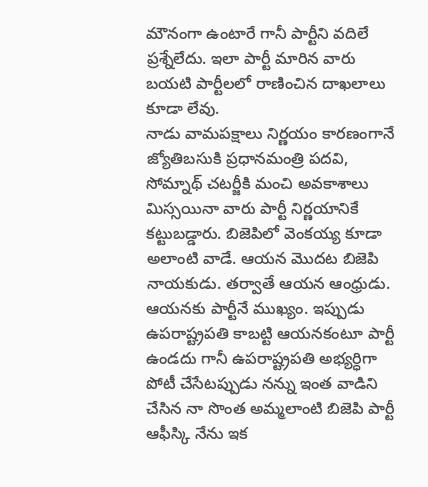మౌనంగా ఉంటారే గానీ పార్టీని వదిలే ప్రశ్నేలేదు. ఇలా పార్టీ మారిన వారు బయటి పార్టీలలో రాణించిన దాఖలాలు కూడా లేవు.
నాడు వామపక్షాలు నిర్ణయం కారణంగానే జ్యోతిబసుకి ప్రధానమంత్రి పదవి, సోమ్నాథ్ చటర్జీకి మంచి అవకాశాలు మిస్సయినా వారు పార్టీ నిర్ణయానికే కట్టుబడ్డారు. బిజెపిలో వెంకయ్య కూడా అలాంటి వాడే. ఆయన మొదట బిజెపి నాయకుడు. తర్వాతే ఆయన ఆంధ్రుడు. ఆయనకు పార్టీనే ముఖ్యం. ఇప్పుడు ఉపరాష్ట్రపతి కాబట్టి ఆయనకంటూ పార్టీ ఉండదు గానీ ఉపరాష్ట్రపతి అభ్యర్ధిగా పోటీ చేసేటప్పుడు నన్ను ఇంత వాడిని చేసిన నా సొంత అమ్మలాంటి బిజెపి పార్టీ ఆఫీస్కి నేను ఇక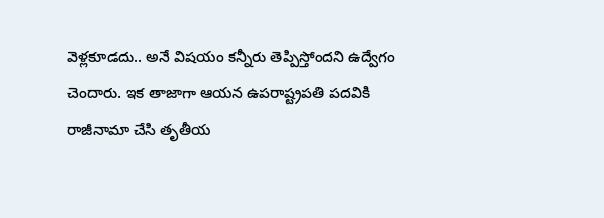వెళ్లకూడదు.. అనే విషయం కన్నీరు తెప్పిస్తోందని ఉద్వేగం చెందారు. ఇక తాజాగా ఆయన ఉపరాష్ట్రపతి పదవికి రాజీనామా చేసి తృతీయ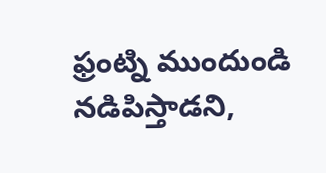ఫ్రంట్ని ముందుండి నడిపిస్తాడని,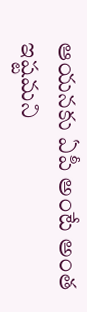ఆయనకు ఏపీ అంటే అంత ఇష్టమని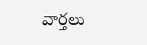వార్తలు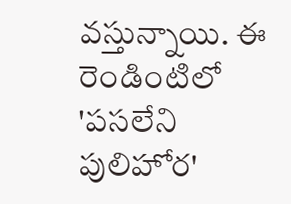వస్తున్నాయి. ఈ రెండింటిలో 'పసలేని పులిహోర'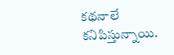కథనాలే కనిపిస్తున్నాయి.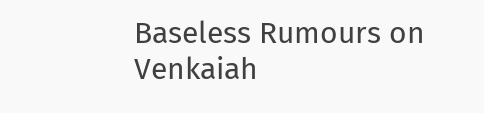Baseless Rumours on Venkaiah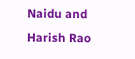Naidu and Harish Rao